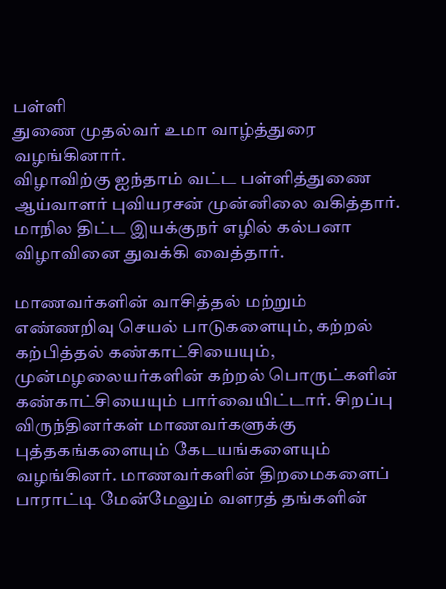பள்ளி
துணை முதல்வர் உமா வாழ்த்துரை வழங்கினார்.
விழாவிற்கு ஐந்தாம் வட்ட பள்ளித்துணை ஆய்வாளர் புவியரசன் முன்னிலை வகித்தார். மாநில திட்ட இயக்குநர் எழில் கல்பனா விழாவினை துவக்கி வைத்தார்.

மாணவர்களின் வாசித்தல் மற்றும் எண்ணறிவு செயல் பாடுகளையும், கற்றல் கற்பித்தல் கண்காட்சியையும், முன்மழலையர்களின் கற்றல் பொருட்களின் கண்காட்சியையும் பார்வையிட்டார். சிறப்பு விருந்தினர்கள் மாணவர்களுக்கு புத்தகங்களையும் கேடயங்களையும் வழங்கினர். மாணவர்களின் திறமைகளைப் பாராட்டி மேன்மேலும் வளரத் தங்களின்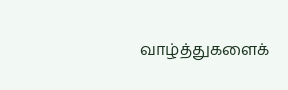வாழ்த்துகளைக்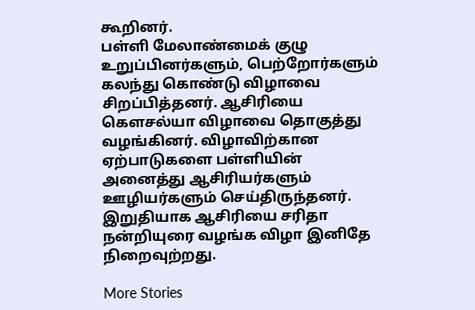கூறினர்.
பள்ளி மேலாண்மைக் குழு உறுப்பினர்களும், பெற்றோர்களும் கலந்து கொண்டு விழாவை சிறப்பித்தனர். ஆசிரியை கௌசல்யா விழாவை தொகுத்து வழங்கினர். விழாவிற்கான ஏற்பாடுகளை பள்ளியின் அனைத்து ஆசிரியர்களும் ஊழியர்களும் செய்திருந்தனர். இறுதியாக ஆசிரியை சரிதா நன்றியுரை வழங்க விழா இனிதே நிறைவுற்றது.

More Stories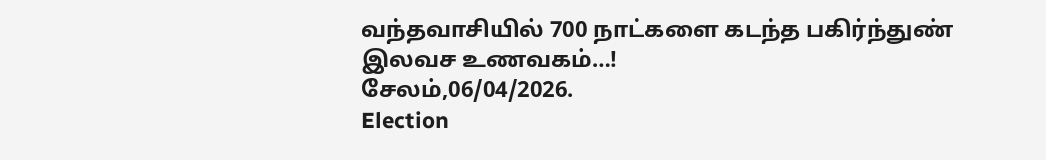வந்தவாசியில் 700 நாட்களை கடந்த பகிர்ந்துண் இலவச உணவகம்…!
சேலம்,06/04/2026.
Election